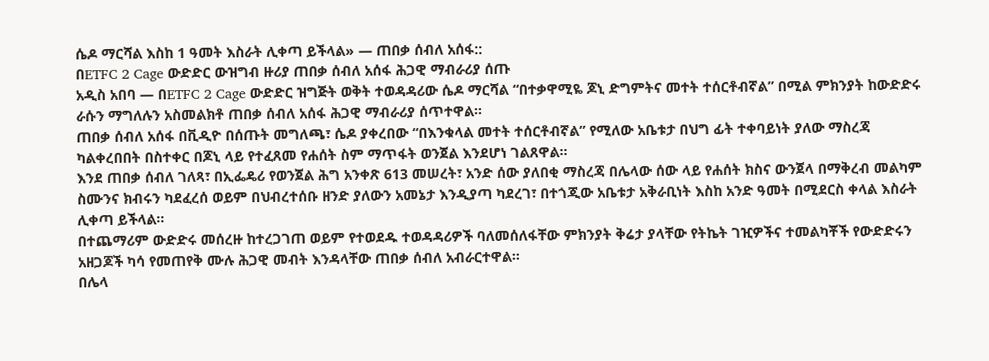ሴዶ ማርሻል እስከ 1 ዓመት እስራት ሊቀጣ ይችላል» — ጠበቃ ሰብለ አሰፋ::
በETFC 2 Cage ውድድር ውዝግብ ዙሪያ ጠበቃ ሰብለ አሰፋ ሕጋዊ ማብራሪያ ሰጡ
አዲስ አበባ — በETFC 2 Cage ውድድር ዝግጅት ወቅት ተወዳዳሪው ሴዶ ማርሻል “በተቃዋሚዬ ጆኒ ድግምትና መተት ተሰርቶብኛል” በሚል ምክንያት ከውድድሩ ራሱን ማግለሉን አስመልክቶ ጠበቃ ሰብለ አሰፋ ሕጋዊ ማብራሪያ ሰጥተዋል።
ጠበቃ ሰብለ አሰፋ በቪዲዮ በሰጡት መግለጫ፣ ሴዶ ያቀረበው “በእንቁላል መተት ተሰርቶብኛል” የሚለው አቤቱታ በህግ ፊት ተቀባይነት ያለው ማስረጃ ካልቀረበበት በስተቀር በጆኒ ላይ የተፈጸመ የሐሰት ስም ማጥፋት ወንጀል እንደሆነ ገልጸዋል።
እንደ ጠበቃ ሰብለ ገለጻ፣ በኢፌዴሪ የወንጀል ሕግ አንቀጽ 613 መሠረት፣ አንድ ሰው ያለበቂ ማስረጃ በሌላው ሰው ላይ የሐሰት ክስና ውንጀላ በማቅረብ መልካም ስሙንና ክብሩን ካደፈረሰ ወይም በህብረተሰቡ ዘንድ ያለውን አመኔታ እንዲያጣ ካደረገ፣ በተጎጂው አቤቱታ አቅራቢነት እስከ አንድ ዓመት በሚደርስ ቀላል እስራት ሊቀጣ ይችላል።
በተጨማሪም ውድድሩ መሰረዙ ከተረጋገጠ ወይም የተወደዱ ተወዳዳሪዎች ባለመሰለፋቸው ምክንያት ቅሬታ ያላቸው የትኬት ገዢዎችና ተመልካቾች የውድድሩን አዘጋጆች ካሳ የመጠየቅ ሙሉ ሕጋዊ መብት እንዳላቸው ጠበቃ ሰብለ አብራርተዋል።
በሌላ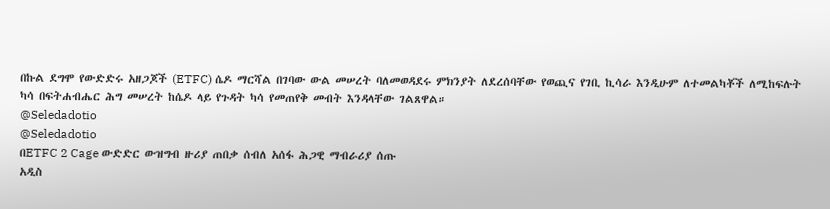በኩል ደግሞ የውድድሩ አዘጋጆች (ETFC) ሴዶ ማርሻል በገባው ውል መሠረት ባለመወዳደሩ ምክንያት ለደረሰባቸው የወጪና የገቢ ኪሳራ እንዲሁም ለተመልካቾች ለሚከፍሉት ካሳ በፍትሐብሔር ሕግ መሠረት ከሴዶ ላይ የጉዳት ካሳ የመጠየቅ መብት እንዳላቸው ገልጸዋል።
@Seledadotio
@Seledadotio
በETFC 2 Cage ውድድር ውዝግብ ዙሪያ ጠበቃ ሰብለ አሰፋ ሕጋዊ ማብራሪያ ሰጡ
አዲስ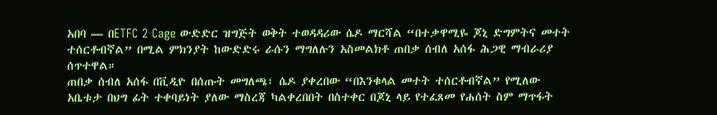አበባ — በETFC 2 Cage ውድድር ዝግጅት ወቅት ተወዳዳሪው ሴዶ ማርሻል “በተቃዋሚዬ ጆኒ ድግምትና መተት ተሰርቶብኛል” በሚል ምክንያት ከውድድሩ ራሱን ማግለሉን አስመልክቶ ጠበቃ ሰብለ አሰፋ ሕጋዊ ማብራሪያ ሰጥተዋል።
ጠበቃ ሰብለ አሰፋ በቪዲዮ በሰጡት መግለጫ፣ ሴዶ ያቀረበው “በእንቁላል መተት ተሰርቶብኛል” የሚለው አቤቱታ በህግ ፊት ተቀባይነት ያለው ማስረጃ ካልቀረበበት በስተቀር በጆኒ ላይ የተፈጸመ የሐሰት ስም ማጥፋት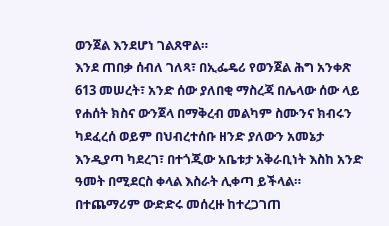ወንጀል እንደሆነ ገልጸዋል።
እንደ ጠበቃ ሰብለ ገለጻ፣ በኢፌዴሪ የወንጀል ሕግ አንቀጽ 613 መሠረት፣ አንድ ሰው ያለበቂ ማስረጃ በሌላው ሰው ላይ የሐሰት ክስና ውንጀላ በማቅረብ መልካም ስሙንና ክብሩን ካደፈረሰ ወይም በህብረተሰቡ ዘንድ ያለውን አመኔታ እንዲያጣ ካደረገ፣ በተጎጂው አቤቱታ አቅራቢነት እስከ አንድ ዓመት በሚደርስ ቀላል እስራት ሊቀጣ ይችላል።
በተጨማሪም ውድድሩ መሰረዙ ከተረጋገጠ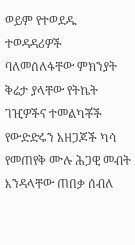ወይም የተወደዱ ተወዳዳሪዎች ባለመሰለፋቸው ምክንያት ቅሬታ ያላቸው የትኬት ገዢዎችና ተመልካቾች የውድድሩን አዘጋጆች ካሳ የመጠየቅ ሙሉ ሕጋዊ መብት እንዳላቸው ጠበቃ ሰብለ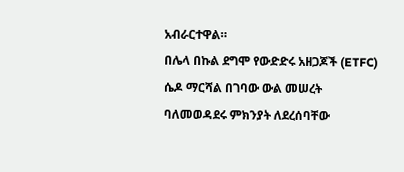አብራርተዋል።
በሌላ በኩል ደግሞ የውድድሩ አዘጋጆች (ETFC) ሴዶ ማርሻል በገባው ውል መሠረት ባለመወዳደሩ ምክንያት ለደረሰባቸው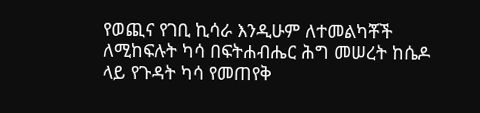የወጪና የገቢ ኪሳራ እንዲሁም ለተመልካቾች ለሚከፍሉት ካሳ በፍትሐብሔር ሕግ መሠረት ከሴዶ ላይ የጉዳት ካሳ የመጠየቅ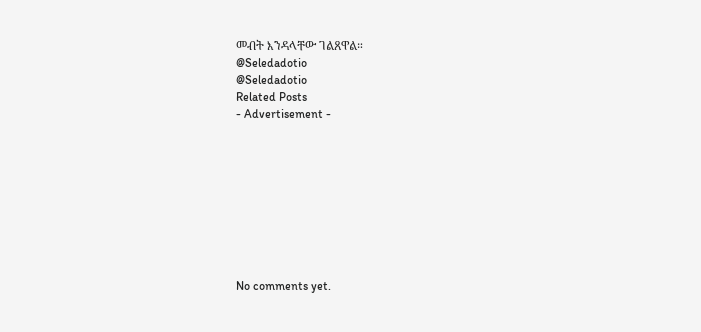መብት እንዳላቸው ገልጸዋል።
@Seledadotio
@Seledadotio
Related Posts
- Advertisement -









No comments yet.